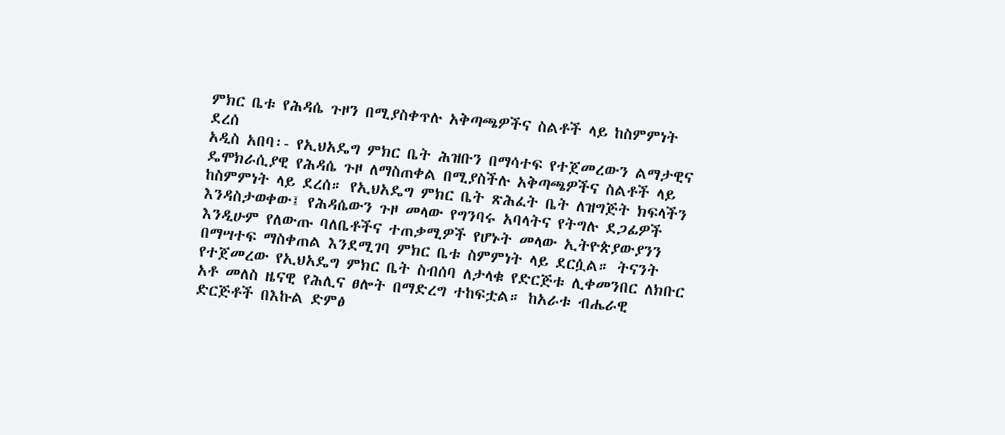ምክር ቤቱ የሕዳሴ ጉዞን በሚያስቀጥሉ አቅጣጫዎችና ስልቶች ላይ ከስምምነት ደረሰ
አዲስ አበባ፡- የኢህአዴግ ምክር ቤት ሕዝቡን በማሳተፍ የተጀመረውን ልማታዊና ዴሞክራሲያዊ የሕዳሴ ጉዞ ለማስጠቀል በሚያስችሉ አቅጣጫዎችና ስልቶች ላይ ከስምምነት ላይ ደረሰ። የኢህአዴግ ምክር ቤት ጽሕፈት ቤት ለዝግጅት ክፍላችን እንዳስታወቀው፤ የሕዳሴውን ጉዞ መላው የግንባሩ አባላትና የትግሉ ደጋፊዎች እንዲሁም የለውጡ ባለቤቶችና ተጠቃሚዎች የሆኑት መላው ኢትዮጵያውያንን በማሣተፍ ማስቀጠል እንደሚገባ ምክር ቤቱ ስምምነት ላይ ደርሷል። ትናንት የተጀመረው የኢህአዴግ ምክር ቤት ስብሰባ ለታላቁ የድርጅቱ ሊቀመንበር ለክቡር አቶ መለስ ዜናዊ የሕሊና ፀሎት በማድረግ ተከፍቷል። ከአራቱ ብሔራዊ ድርጅቶች በእኩል ድምፅ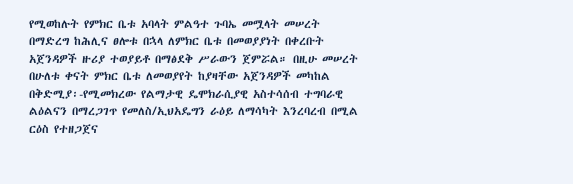የሚወከሉት የምክር ቤቱ አባላት ምልዓተ ጉባኤ መሟላት መሠረት በማድረግ ከሕሊና ፀሎቱ በኋላ ለምክር ቤቱ በመወያያነት በቀረቡት አጀንዳዎች ዙሪያ ተወያይቶ በማፅደቅ ሥራውን ጀምሯል። በዚሁ መሠረት በሁለቱ ቀናት ምክር ቤቱ ለመወያየት ከያዛቸው አጀንዳዎች መካከል በቅድሚያ፡-የሚመክረው የልማታዊ ዴሞክራሲያዊ አስተሳሰብ ተግባራዊ ልዕልናን በማረጋገጥ የመለስ/ኢህአዴግን ራዕይ ለማሳካት እንረባረብ በሚል ርዕስ የተዘጋጀና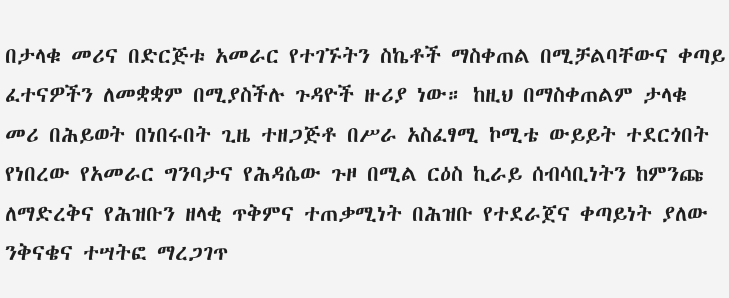በታላቁ መሪና በድርጅቱ አመራር የተገኙትን ስኬቶች ማስቀጠል በሚቻልባቸውና ቀጣይ ፈተናዎችን ለመቋቋም በሚያስችሉ ጉዳዮች ዙሪያ ነው። ከዚህ በማስቀጠልም ታላቁ መሪ በሕይወት በነበሩበት ጊዜ ተዘጋጅቶ በሥራ አስፈፃሚ ኮሚቴ ውይይት ተደርጎበት የነበረው የአመራር ግንባታና የሕዳሴው ጉዞ በሚል ርዕስ ኪራይ ሰብሳቢነትን ከምንጩ ለማድረቅና የሕዝቡን ዘላቂ ጥቅምና ተጠቃሚነት በሕዝቡ የተደራጀና ቀጣይነት ያለው ንቅናቄና ተሣትፎ ማረጋገጥ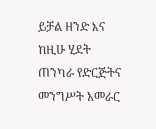ይቻል ዘንድ እና ከዚሁ ሂደት ጠንካራ የድርጅትና መንግሥት አመራር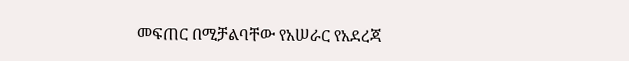መፍጠር በሚቻልባቸው የአሠራር የአደረጃ